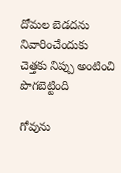దోమల బెడదను నివారించేందుకు చెత్తకు నిప్పు అంటించి పొగబెట్టింది

గోవును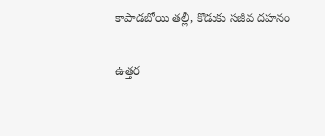కాపాడబోయి తల్లీ, కొడుకు సజీవ దహనం

ఉత్తర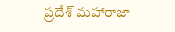ప్రదేశ్ మహారాజా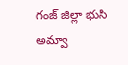గంజ్‌ జిల్లా భుసి అమ్వా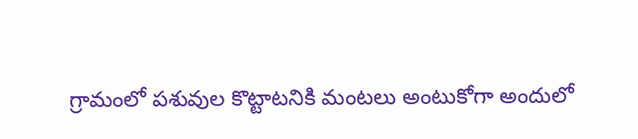గ్రామంలో పశువుల కొట్టాటనికి మంటలు అంటుకోగా అందులో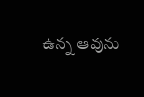ఉన్న ఆవును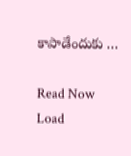కాపాడేందుకు …

Read Now
Load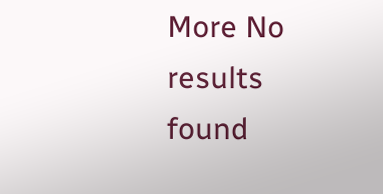More No results found